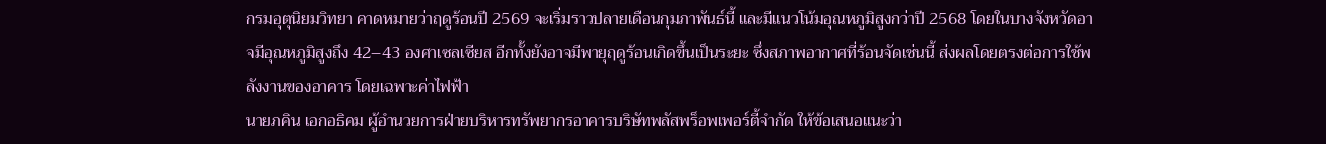กรมอุตุนิยมวิทยา คาดหมายว่าฤดูร้อนปี 2569 จะเริ่มราวปลายเดือนกุมภาพันธ์นี้ และมีแนวโน้มอุณหภูมิสูงกว่าปี 2568 โดยในบางจังหวัดอาจมีอุณหภูมิสูงถึง 42–43 องศาเซลเซียส อีกทั้งยังอาจมีพายุฤดูร้อนเกิดขึ้นเป็นระยะ ซึ่งสภาพอากาศที่ร้อนจัดเช่นนี้ ส่งผลโดยตรงต่อการใช้พลังงานของอาคาร โดยเฉพาะค่าไฟฟ้า
นายภคิน เอกอธิคม ผู้อำนวยการฝ่ายบริหารทรัพยากรอาคารบริษัทพลัสพร็อพเพอร์ตี้จำกัด ให้ข้อเสนอแนะว่า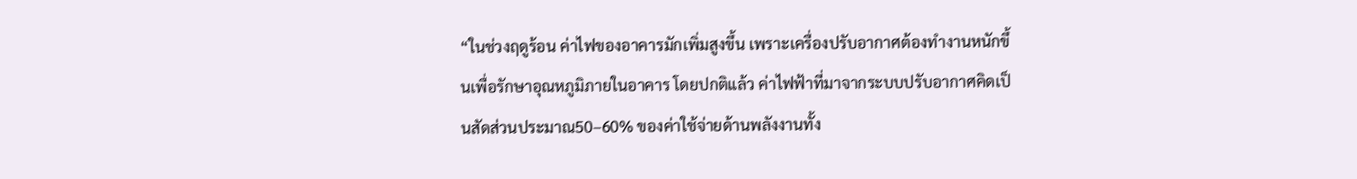“ในช่วงฤดูร้อน ค่าไฟของอาคารมักเพิ่มสูงขึ้น เพราะเครื่องปรับอากาศต้องทำงานหนักขึ้นเพื่อรักษาอุณหภูมิภายในอาคาร โดยปกติแล้ว ค่าไฟฟ้าที่มาจากระบบปรับอากาศคิดเป็นสัดส่วนประมาณ50–60% ของค่าใช้จ่ายด้านพลังงานทั้ง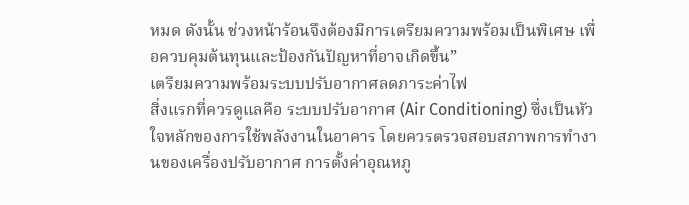หมด ดังนั้น ช่วงหน้าร้อนจึงต้องมีการเตรียมความพร้อมเป็นพิเศษ เพื่อควบคุมต้นทุนและป้องกันปัญหาที่อาจเกิดขึ้น”
เตรียมความพร้อมระบบปรับอากาศลดภาระค่าไฟ
สิ่งแรกที่ควรดูแลคือ ระบบปรับอากาศ (Air Conditioning) ซึ่งเป็นหัวใจหลักของการใช้พลังงานในอาคาร โดยควรตรวจสอบสภาพการทำงานของเครื่องปรับอากาศ การตั้งค่าอุณหภู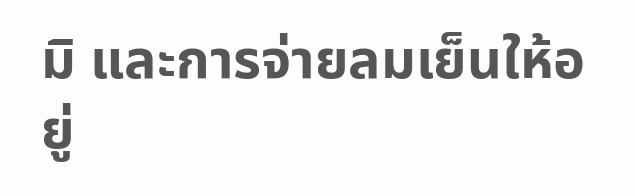มิ และการจ่ายลมเย็นให้อยู่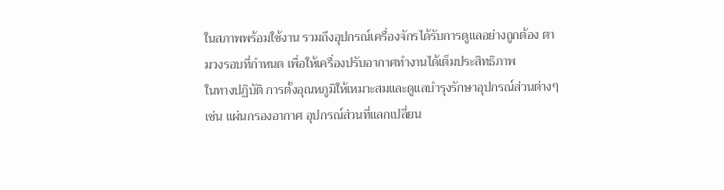ในสภาพพร้อมใช้งาน รวมถึงอุปกรณ์เครื่องจักรได้รับการดูแลอย่างถูกต้อง ตามวงรอบที่กำหนด เพื่อให้เครื่องปรับอากาศทำงานได้เต็มประสิทธิภาพ
ในทางปฏิบัติ การตั้งอุณหภูมิให้เหมาะสมและดูแลบำรุงรักษาอุปกรณ์ส่วนต่างๆ เช่น แผ่นกรองอากาศ อุปกรณ์ส่วนที่แลกเปลี่ยน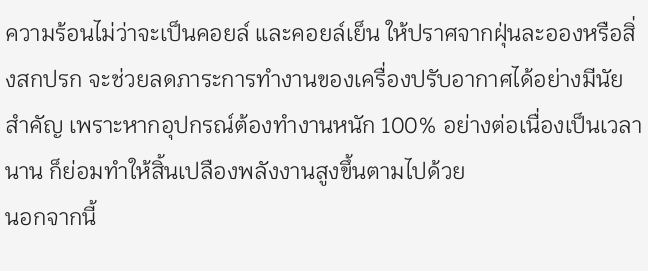ความร้อนไม่ว่าจะเป็นคอยล์ และคอยล์เย็น ให้ปราศจากฝุ่นละอองหรือสิ่งสกปรก จะช่วยลดภาระการทำงานของเครื่องปรับอากาศได้อย่างมีนัยสำคัญ เพราะหากอุปกรณ์ต้องทำงานหนัก 100% อย่างต่อเนื่องเป็นเวลานาน ก็ย่อมทำให้สิ้นเปลืองพลังงานสูงขึ้นตามไปด้วย
นอกจากนี้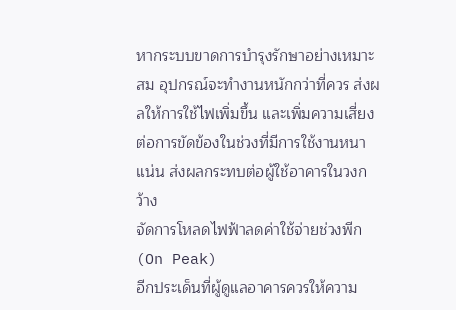หากระบบขาดการบำรุงรักษาอย่างเหมาะสม อุปกรณ์จะทำงานหนักกว่าที่ควร ส่งผลให้การใช้ไฟเพิ่มขึ้น และเพิ่มความเสี่ยงต่อการขัดข้องในช่วงที่มีการใช้งานหนาแน่น ส่งผลกระทบต่อผู้ใช้อาคารในวงกว้าง
จัดการโหลดไฟฟ้าลดค่าใช้จ่ายช่วงพีก (On Peak)
อีกประเด็นที่ผู้ดูแลอาคารควรให้ความ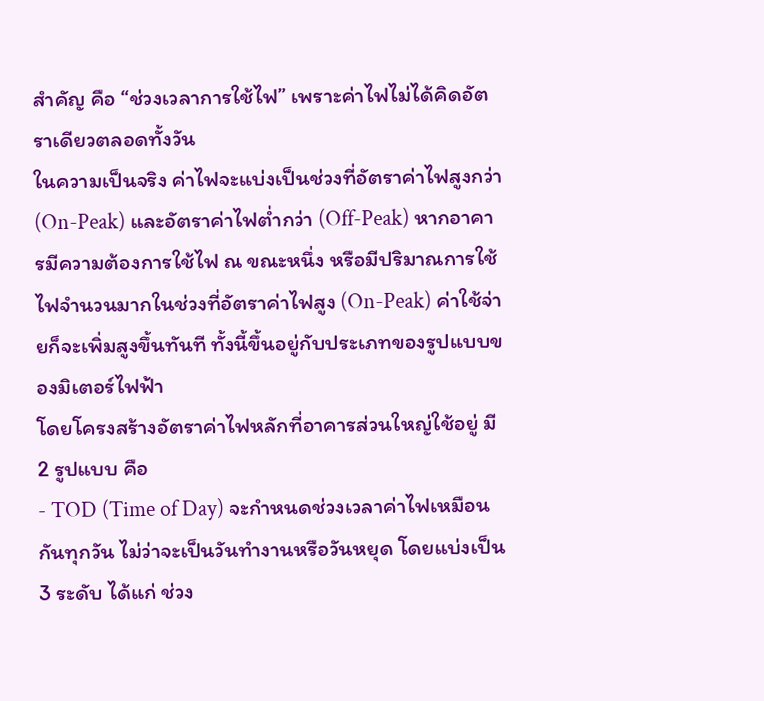สำคัญ คือ “ช่วงเวลาการใช้ไฟ” เพราะค่าไฟไม่ได้คิดอัตราเดียวตลอดทั้งวัน
ในความเป็นจริง ค่าไฟจะแบ่งเป็นช่วงที่อัตราค่าไฟสูงกว่า (On-Peak) และอัตราค่าไฟต่ำกว่า (Off-Peak) หากอาคารมีความต้องการใช้ไฟ ณ ขณะหนึ่ง หรือมีปริมาณการใช้ไฟจำนวนมากในช่วงที่อัตราค่าไฟสูง (On-Peak) ค่าใช้จ่ายก็จะเพิ่มสูงขึ้นทันที ทั้งนี้ขึ้นอยู่กับประเภทของรูปแบบของมิเตอร์ไฟฟ้า
โดยโครงสร้างอัตราค่าไฟหลักที่อาคารส่วนใหญ่ใช้อยู่ มี 2 รูปแบบ คือ
- TOD (Time of Day) จะกำหนดช่วงเวลาค่าไฟเหมือนกันทุกวัน ไม่ว่าจะเป็นวันทำงานหรือวันหยุด โดยแบ่งเป็น 3 ระดับ ได้แก่ ช่วง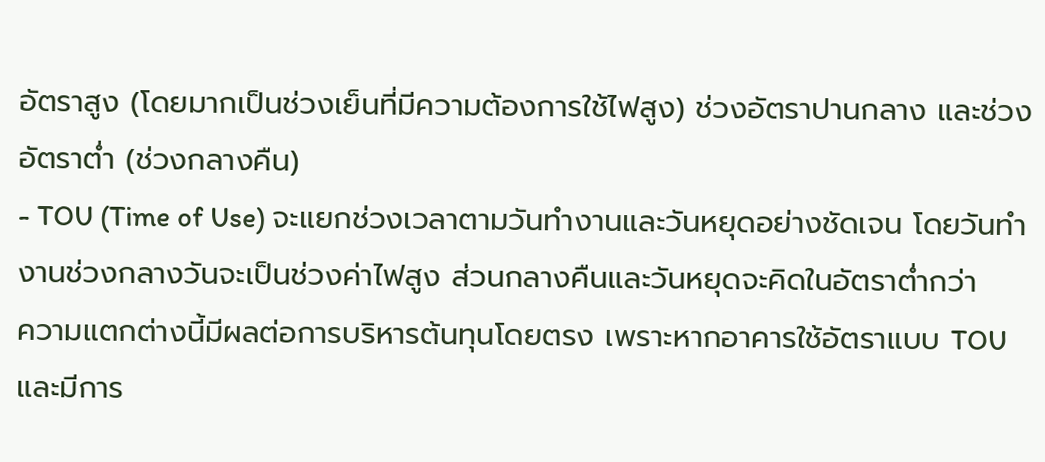อัตราสูง (โดยมากเป็นช่วงเย็นที่มีความต้องการใช้ไฟสูง) ช่วงอัตราปานกลาง และช่วงอัตราต่ำ (ช่วงกลางคืน)
- TOU (Time of Use) จะแยกช่วงเวลาตามวันทำงานและวันหยุดอย่างชัดเจน โดยวันทำงานช่วงกลางวันจะเป็นช่วงค่าไฟสูง ส่วนกลางคืนและวันหยุดจะคิดในอัตราต่ำกว่า
ความแตกต่างนี้มีผลต่อการบริหารต้นทุนโดยตรง เพราะหากอาคารใช้อัตราแบบ TOU และมีการ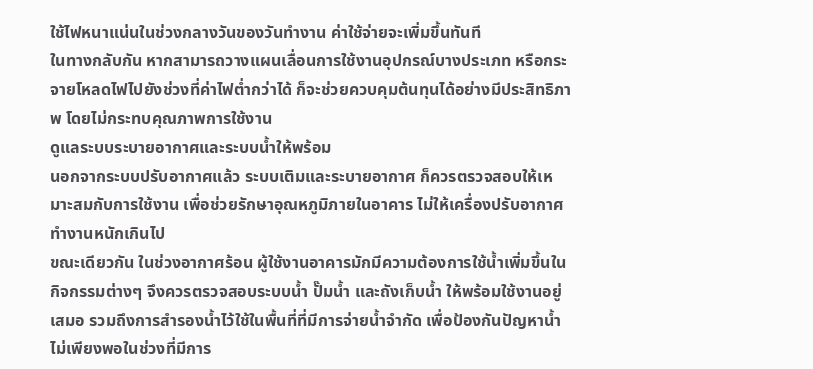ใช้ไฟหนาแน่นในช่วงกลางวันของวันทำงาน ค่าใช้จ่ายจะเพิ่มขึ้นทันที
ในทางกลับกัน หากสามารถวางแผนเลื่อนการใช้งานอุปกรณ์บางประเภท หรือกระจายโหลดไฟไปยังช่วงที่ค่าไฟต่ำกว่าได้ ก็จะช่วยควบคุมต้นทุนได้อย่างมีประสิทธิภาพ โดยไม่กระทบคุณภาพการใช้งาน
ดูแลระบบระบายอากาศและระบบน้ำให้พร้อม
นอกจากระบบปรับอากาศแล้ว ระบบเติมและระบายอากาศ ก็ควรตรวจสอบให้เหมาะสมกับการใช้งาน เพื่อช่วยรักษาอุณหภูมิภายในอาคาร ไม่ให้เครื่องปรับอากาศทำงานหนักเกินไป
ขณะเดียวกัน ในช่วงอากาศร้อน ผู้ใช้งานอาคารมักมีความต้องการใช้น้ำเพิ่มขึ้นในกิจกรรมต่างๆ จึงควรตรวจสอบระบบน้ำ ปั๊มน้ำ และถังเก็บน้ำ ให้พร้อมใช้งานอยู่เสมอ รวมถึงการสำรองน้ำไว้ใช้ในพื้นที่ที่มีการจ่ายน้ำจำกัด เพื่อป้องกันปัญหาน้ำไม่เพียงพอในช่วงที่มีการ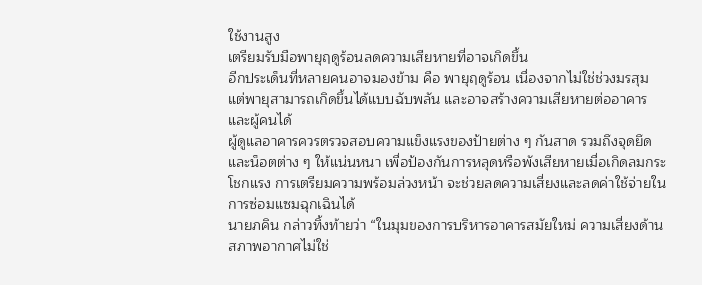ใช้งานสูง
เตรียมรับมือพายุฤดูร้อนลดความเสียหายที่อาจเกิดขึ้น
อีกประเด็นที่หลายคนอาจมองข้าม คือ พายุฤดูร้อน เนื่องจากไม่ใช่ช่วงมรสุม แต่พายุสามารถเกิดขึ้นได้แบบฉับพลัน และอาจสร้างความเสียหายต่ออาคารและผู้คนได้
ผู้ดูแลอาคารควรตรวจสอบความแข็งแรงของป้ายต่าง ๆ กันสาด รวมถึงจุดยึดและน็อตต่าง ๆ ให้แน่นหนา เพื่อป้องกันการหลุดหรือพังเสียหายเมื่อเกิดลมกระโชกแรง การเตรียมความพร้อมล่วงหน้า จะช่วยลดความเสี่ยงและลดค่าใช้จ่ายในการซ่อมแซมฉุกเฉินได้
นายภคิน กล่าวทิ้งท้ายว่า “ในมุมของการบริหารอาคารสมัยใหม่ ความเสี่ยงด้านสภาพอากาศไม่ใช่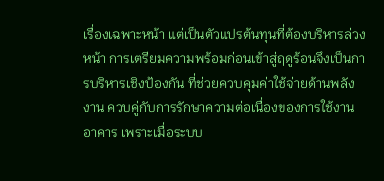เรื่องเฉพาะหน้า แต่เป็นตัวแปรต้นทุนที่ต้องบริหารล่วงหน้า การเตรียมความพร้อมก่อนเข้าสู่ฤดูร้อนจึงเป็นการบริหารเชิงป้องกัน ที่ช่วยควบคุมค่าใช้จ่ายด้านพลังงาน ควบคู่กับการรักษาความต่อเนื่องของการใช้งานอาคาร เพราะเมื่อระบบ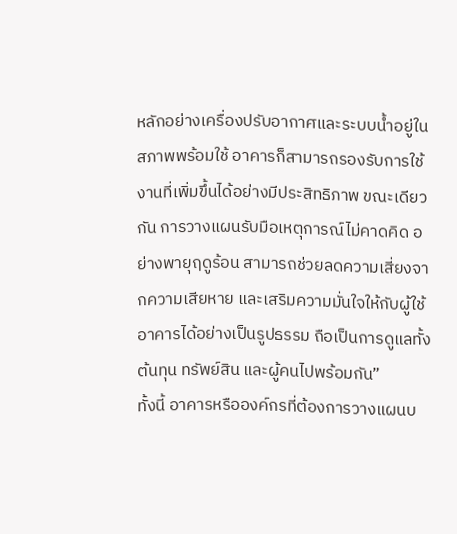หลักอย่างเครื่องปรับอากาศและระบบน้ำอยู่ในสภาพพร้อมใช้ อาคารก็สามารถรองรับการใช้งานที่เพิ่มขึ้นได้อย่างมีประสิทธิภาพ ขณะเดียวกัน การวางแผนรับมือเหตุการณ์ไม่คาดคิด อย่างพายุฤดูร้อน สามารถช่วยลดความเสี่ยงจากความเสียหาย และเสริมความมั่นใจให้กับผู้ใช้อาคารได้อย่างเป็นรูปธรรม ถือเป็นการดูแลทั้งต้นทุน ทรัพย์สิน และผู้คนไปพร้อมกัน”
ทั้งนี้ อาคารหรือองค์กรที่ต้องการวางแผนบ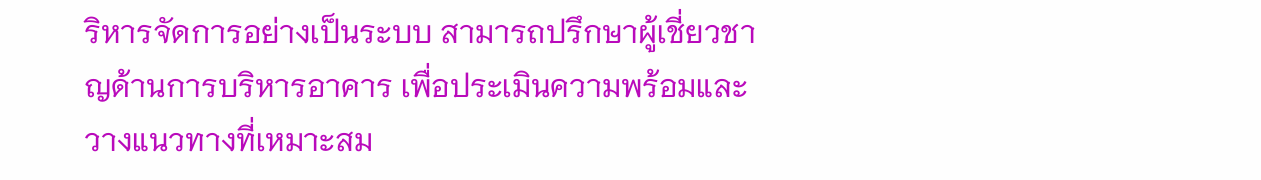ริหารจัดการอย่างเป็นระบบ สามารถปรึกษาผู้เชี่ยวชาญด้านการบริหารอาคาร เพื่อประเมินความพร้อมและวางแนวทางที่เหมาะสม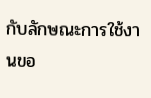กับลักษณะการใช้งานขอ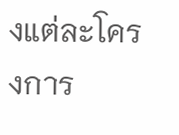งแต่ละโครงการ